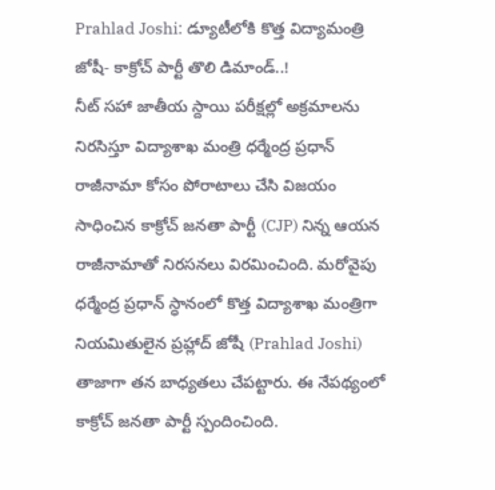Prahlad Joshi: డ్యూటీలోకి కొత్త విద్యామంత్రి జోషీ- కాక్రోచ్ పార్టీ తొలి డిమాండ్..!
నీట్ సహా జాతీయ స్దాయి పరీక్షల్లో అక్రమాలను నిరసిస్తూ విద్యాశాఖ మంత్రి ధర్మేంద్ర ప్రధాన్ రాజీనామా కోసం పోరాటాలు చేసి విజయం సాధించిన కాక్రోచ్ జనతా పార్టీ (CJP) నిన్న ఆయన రాజీనామాతో నిరసనలు విరమించింది. మరోవైపు ధర్మేంద్ర ప్రధాన్ స్ధానంలో కొత్త విద్యాశాఖ మంత్రిగా నియమితులైన ప్రహ్లాద్ జోషీ (Prahlad Joshi) తాజాగా తన బాధ్యతలు చేపట్టారు. ఈ నేపథ్యంలో కాక్రోచ్ జనతా పార్టీ స్పందించింది.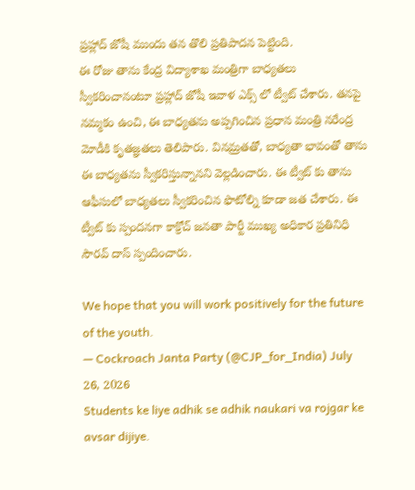ప్రహ్లాద్ జోషీ ముందు తన తొలి ప్రతిపాదన పెట్టింది.
ఈ రోజు తాను కేంద్ర విద్యాశాఖ మంత్రిగా బాధ్యతలు స్వీకరించానంటూ ప్రహ్లాద్ జోషీ ఇవాళ ఎక్స్ లో ట్వీట్ చేశారు. తనపై నమ్మకం ఉంచి, ఈ బాధ్యతను అప్పగించిన ప్రధాన మంత్రి నరేంద్ర మోడీకి కృతజ్ఞతలు తెలిపారు. వినమ్రతతో, బాధ్యతా భావంతో తాను ఈ బాధ్యతను స్వీకరిస్తున్నానని వెల్లడించారు. ఈ ట్వీట్ కు తాను ఆఫీసులో బాధ్యతలు స్వీకరించిన ఫొటోల్ని కూడా జత చేశారు. ఈ ట్వీట్ కు స్పందనగా కాక్రోచ్ జనతా పార్టీ ముఖ్య అధికార ప్రతినిధి సౌరవ్ దాస్ స్పందించారు.

We hope that you will work positively for the future of the youth.
— Cockroach Janta Party (@CJP_for_India) July 26, 2026
Students ke liye adhik se adhik naukari va rojgar ke avsar dijiye.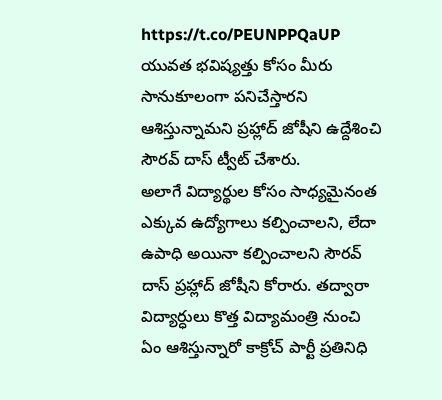https://t.co/PEUNPPQaUP
యువత భవిష్యత్తు కోసం మీరు సానుకూలంగా పనిచేస్తారని ఆశిస్తున్నామని ప్రహ్లాద్ జోషీని ఉద్దేశించి సౌరవ్ దాస్ ట్వీట్ చేశారు.
అలాగే విద్యార్థుల కోసం సాధ్యమైనంత ఎక్కువ ఉద్యోగాలు కల్పించాలని, లేదా ఉపాధి అయినా కల్పించాలని సౌరవ్ దాస్ ప్రహ్లాద్ జోషీని కోరారు. తద్వారా విద్యార్ధులు కొత్త విద్యామంత్రి నుంచి ఏం ఆశిస్తున్నారో కాక్రోచ్ పార్టీ ప్రతినిధి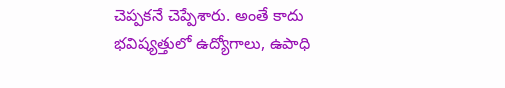చెప్పకనే చెప్పేశారు. అంతే కాదు భవిష్యత్తులో ఉద్యోగాలు, ఉపాధి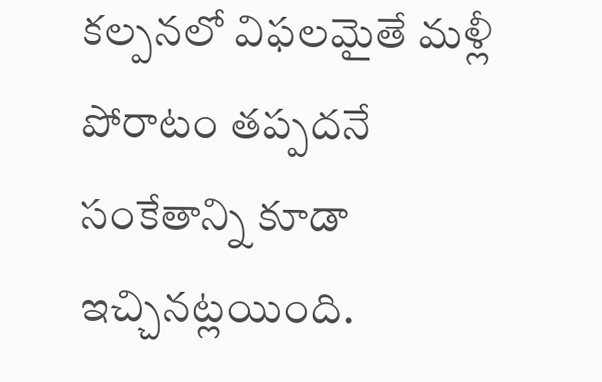కల్పనలో విఫలమైతే మళ్లీ పోరాటం తప్పదనే సంకేతాన్ని కూడా ఇచ్చినట్లయింది.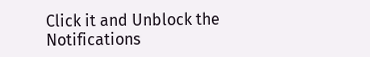Click it and Unblock the Notifications